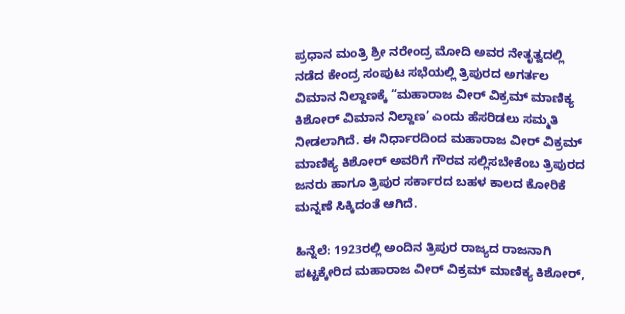ಪ್ರಧಾನ ಮಂತ್ರಿ ಶ್ರೀ ನರೇಂದ್ರ ಮೋದಿ ಅವರ ನೇತೃತ್ವದಲ್ಲಿ ನಡೆದ ಕೇಂದ್ರ ಸಂಪುಟ ಸಭೆಯಲ್ಲಿ ತ್ರಿಪುರದ ಅಗರ್ತಲ ವಿಮಾನ ನಿಲ್ದಾಣಕ್ಕೆ “ಮಹಾರಾಜ ವೀರ್ ವಿಕ್ರಮ್ ಮಾಣಿಕ್ಯ ಕಿಶೋರ್ ವಿಮಾನ ನಿಲ್ದಾಣ’ ಎಂದು ಹೆಸರಿಡಲು ಸಮ್ಮತಿ ನೀಡಲಾಗಿದೆ. ಈ ನಿರ್ಧಾರದಿಂದ ಮಹಾರಾಜ ವೀರ್ ವಿಕ್ರಮ್ ಮಾಣಿಕ್ಯ ಕಿಶೋರ್ ಅವರಿಗೆ ಗೌರವ ಸಲ್ಲಿಸಬೇಕೆಂಬ ತ್ರಿಪುರದ ಜನರು ಹಾಗೂ ತ್ರಿಪುರ ಸರ್ಕಾರದ ಬಹಳ ಕಾಲದ ಕೋರಿಕೆ ಮನ್ನಣೆ ಸಿಕ್ಕಿದಂತೆ ಆಗಿದೆ.

ಹಿನ್ನೆಲೆ: 1923ರಲ್ಲಿ ಅಂದಿನ ತ್ರಿಪುರ ರಾಜ್ಯದ ರಾಜನಾಗಿ ಪಟ್ಟಕ್ಕೇರಿದ ಮಹಾರಾಜ ವೀರ್ ವಿಕ್ರಮ್ ಮಾಣಿಕ್ಯ ಕಿಶೋರ್,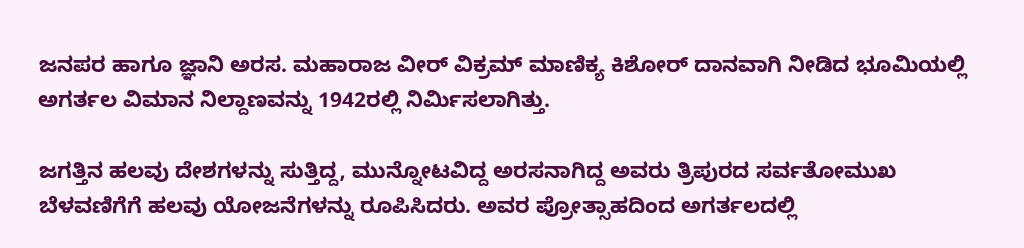ಜನಪರ ಹಾಗೂ ಜ್ಞಾನಿ ಅರಸ. ಮಹಾರಾಜ ವೀರ್ ವಿಕ್ರಮ್ ಮಾಣಿಕ್ಯ ಕಿಶೋರ್ ದಾನವಾಗಿ ನೀಡಿದ ಭೂಮಿಯಲ್ಲಿ ಅಗರ್ತಲ ವಿಮಾನ ನಿಲ್ದಾಣವನ್ನು 1942ರಲ್ಲಿ ನಿರ್ಮಿಸಲಾಗಿತ್ತು.

ಜಗತ್ತಿನ ಹಲವು ದೇಶಗಳನ್ನು ಸುತ್ತಿದ್ದ, ಮುನ್ನೋಟವಿದ್ದ ಅರಸನಾಗಿದ್ದ ಅವರು ತ್ರಿಪುರದ ಸರ್ವತೋಮುಖ ಬೆಳವಣಿಗೆಗೆ ಹಲವು ಯೋಜನೆಗಳನ್ನು ರೂಪಿಸಿದರು. ಅವರ ಪ್ರೋತ್ಸಾಹದಿಂದ ಅಗರ್ತಲದಲ್ಲಿ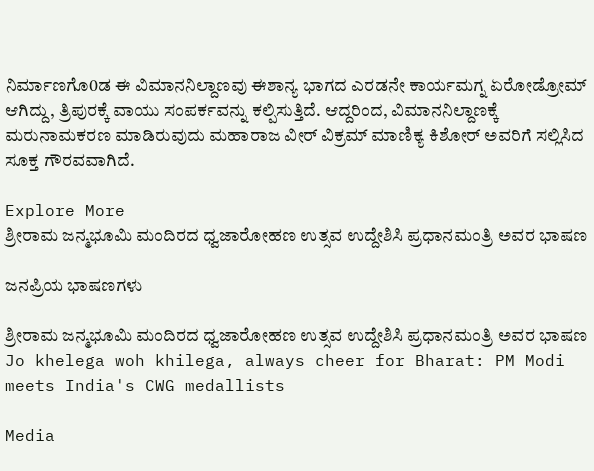ನಿರ್ಮಾಣಗೊ0ಡ ಈ ವಿಮಾನನಿಲ್ದಾಣವು ಈಶಾನ್ಯ ಭಾಗದ ಎರಡನೇ ಕಾರ್ಯಮಗ್ನ ಏರೋಡ್ರೋಮ್ ಆಗಿದ್ದು, ತ್ರಿಪುರಕ್ಕೆ ವಾಯು ಸಂಪರ್ಕವನ್ನು ಕಲ್ಪಿಸುತ್ತಿದೆ. ಆದ್ದರಿಂದ, ವಿಮಾನನಿಲ್ದಾಣಕ್ಕೆ ಮರುನಾಮಕರಣ ಮಾಡಿರುವುದು ಮಹಾರಾಜ ವೀರ್ ವಿಕ್ರಮ್ ಮಾಣಿಕ್ಯ ಕಿಶೋರ್ ಅವರಿಗೆ ಸಲ್ಲಿಸಿದ ಸೂಕ್ತ ಗೌರವವಾಗಿದೆ.

Explore More
ಶ್ರೀರಾಮ ಜನ್ಮಭೂಮಿ ಮಂದಿರದ ಧ್ವಜಾರೋಹಣ ಉತ್ಸವ ಉದ್ದೇಶಿಸಿ ಪ್ರಧಾನಮಂತ್ರಿ ಅವರ ಭಾಷಣ

ಜನಪ್ರಿಯ ಭಾಷಣಗಳು

ಶ್ರೀರಾಮ ಜನ್ಮಭೂಮಿ ಮಂದಿರದ ಧ್ವಜಾರೋಹಣ ಉತ್ಸವ ಉದ್ದೇಶಿಸಿ ಪ್ರಧಾನಮಂತ್ರಿ ಅವರ ಭಾಷಣ
Jo khelega woh khilega, always cheer for Bharat: PM Modi meets India's CWG medallists

Media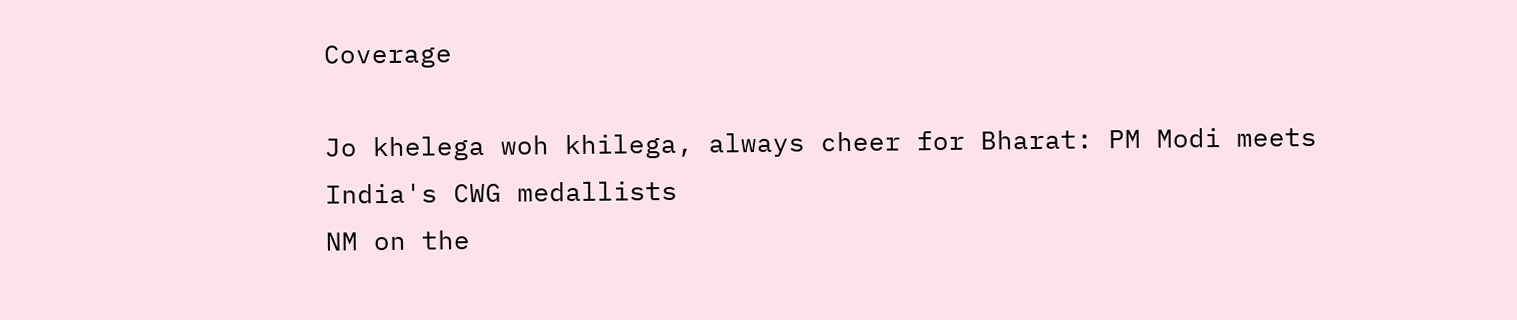Coverage

Jo khelega woh khilega, always cheer for Bharat: PM Modi meets India's CWG medallists
NM on the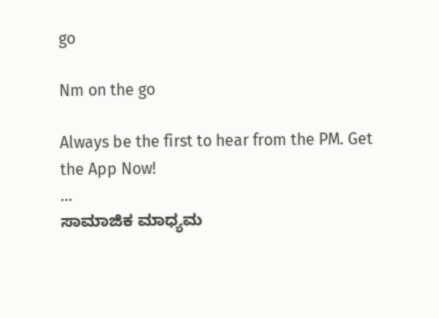go

Nm on the go

Always be the first to hear from the PM. Get the App Now!
...
ಸಾಮಾಜಿಕ ಮಾಧ್ಯಮ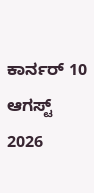ಕಾರ್ನರ್ 10 ಆಗಸ್ಟ್ 2026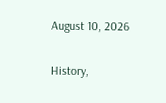August 10, 2026

History,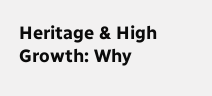Heritage & High Growth: Why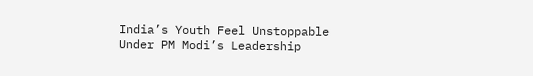India’s Youth Feel Unstoppable Under PM Modi’s Leadership